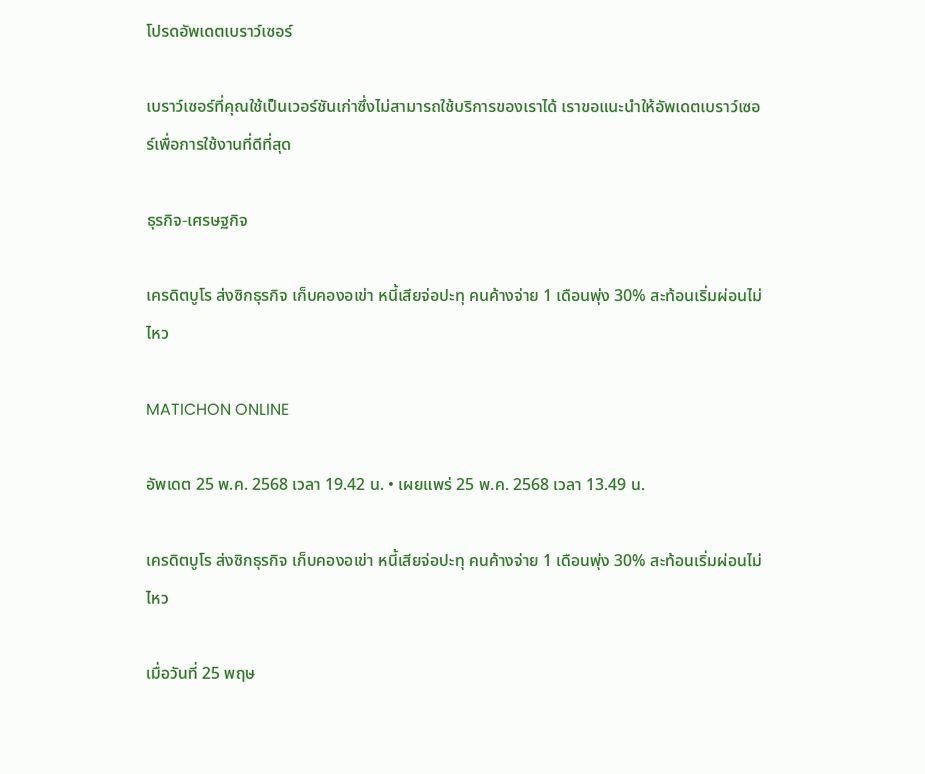โปรดอัพเดตเบราว์เซอร์

เบราว์เซอร์ที่คุณใช้เป็นเวอร์ชันเก่าซึ่งไม่สามารถใช้บริการของเราได้ เราขอแนะนำให้อัพเดตเบราว์เซอร์เพื่อการใช้งานที่ดีที่สุด

ธุรกิจ-เศรษฐกิจ

เครดิตบูโร ส่งซิกธุรกิจ เก็บคองอเข่า หนี้เสียจ่อปะทุ คนค้างจ่าย 1 เดือนพุ่ง 30% สะท้อนเริ่มผ่อนไม่ไหว

MATICHON ONLINE

อัพเดต 25 พ.ค. 2568 เวลา 19.42 น. • เผยแพร่ 25 พ.ค. 2568 เวลา 13.49 น.

เครดิตบูโร ส่งซิกธุรกิจ เก็บคองอเข่า หนี้เสียจ่อปะทุ คนค้างจ่าย 1 เดือนพุ่ง 30% สะท้อนเริ่มผ่อนไม่ไหว

เมื่อวันที่ 25 พฤษ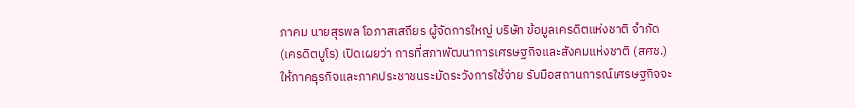ภาคม นายสุรพล โอภาสเสถียร ผู้จัดการใหญ่ บริษัท ข้อมูลเครดิตแห่งชาติ จำกัด (เครดิตบูโร) เปิดเผยว่า การที่สภาพัฒนาการเศรษฐกิจและสังคมแห่งชาติ (สศช.) ให้ภาคธุรกิจและภาคประชาชนระมัดระวังการใช้จ่าย รับมือสถานการณ์เศรษฐกิจจะ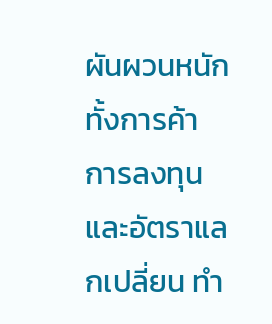ผันผวนหนัก ทั้งการค้า การลงทุน และอัตราแลกเปลี่ยน ทำ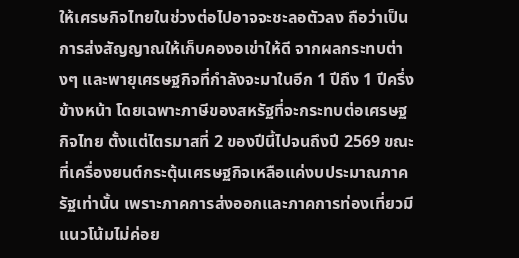ให้เศรษกิจไทยในช่วงต่อไปอาจจะชะลอตัวลง ถือว่าเป็นการส่งสัญญาณให้เก็บคองอเข่าให้ดี จากผลกระทบต่างๆ และพายุเศรษฐกิจที่กำลังจะมาในอีก 1 ปีถึง 1 ปีครึ่งข้างหน้า โดยเฉพาะภาษีของสหรัฐที่จะกระทบต่อเศรษฐกิจไทย ตั้งแต่ไตรมาสที่ 2 ของปีนี้ไปจนถึงปี 2569 ขณะที่เครื่องยนต์กระตุ้นเศรษฐกิจเหลือแค่งบประมาณภาครัฐเท่านั้น เพราะภาคการส่งออกและภาคการท่องเที่ยวมีแนวโน้มไม่ค่อย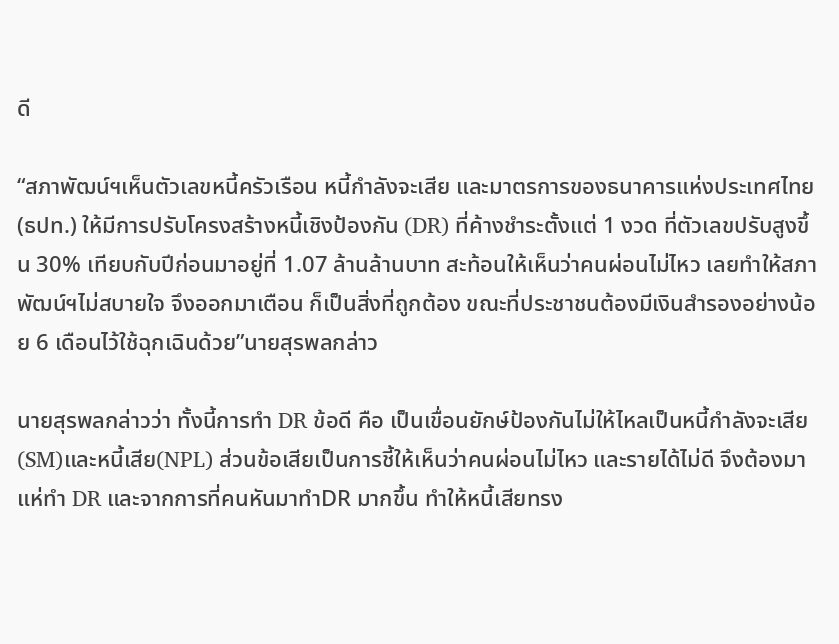ดี

“สภาพัฒน์ฯเห็นตัวเลขหนี้ครัวเรือน หนี้กำลังจะเสีย และมาตรการของธนาคารแห่งประเทศไทย (ธปท.) ให้มีการปรับโครงสร้างหนี้เชิงป้องกัน (DR) ที่ค้างชำระตั้งแต่ 1 งวด ที่ตัวเลขปรับสูงขึ้น 30% เทียบกับปีก่อนมาอยู่ที่ 1.07 ล้านล้านบาท สะท้อนให้เห็นว่าคนผ่อนไม่ไหว เลยทำให้สภาพัฒน์ฯไม่สบายใจ จึงออกมาเตือน ก็เป็นสิ่งที่ถูกต้อง ขณะที่ประชาชนต้องมีเงินสำรองอย่างน้อย 6 เดือนไว้ใช้ฉุกเฉินด้วย”นายสุรพลกล่าว

นายสุรพลกล่าวว่า ทั้งนี้การทำ DR ข้อดี คือ เป็นเขื่อนยักษ์ป้องกันไม่ให้ไหลเป็นหนี้กำลังจะเสีย(SM)และหนี้เสีย(NPL) ส่วนข้อเสียเป็นการชี้ให้เห็นว่าคนผ่อนไม่ไหว และรายได้ไม่ดี จึงต้องมาแห่ทำ DR และจากการที่คนหันมาทำDR มากขึ้น ทำให้หนี้เสียทรง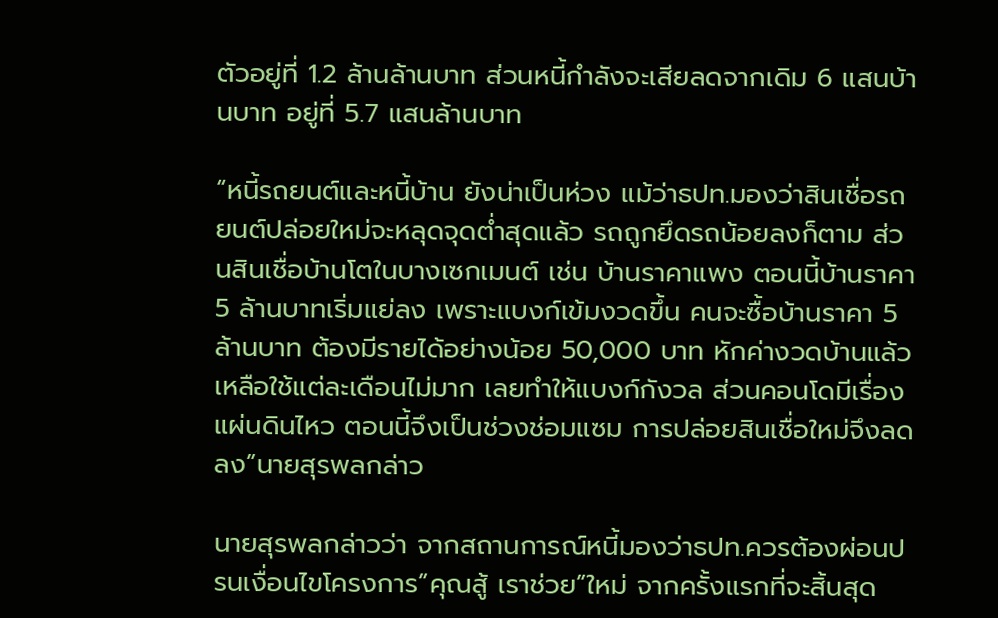ตัวอยู่ที่ 1.2 ล้านล้านบาท ส่วนหนี้กำลังจะเสียลดจากเดิม 6 แสนบ้านบาท อยู่ที่ 5.7 แสนล้านบาท

“หนี้รถยนต์และหนี้บ้าน ยังน่าเป็นห่วง แม้ว่าธปท.มองว่าสินเชื่อรถยนต์ปล่อยใหม่จะหลุดจุดต่ำสุดแล้ว รถถูกยึดรถน้อยลงก็ตาม ส่วนสินเชื่อบ้านโตในบางเซกเมนต์ เช่น บ้านราคาแพง ตอนนี้บ้านราคา 5 ล้านบาทเริ่มแย่ลง เพราะแบงก์เข้มงวดขึ้น คนจะซื้อบ้านราคา 5 ล้านบาท ต้องมีรายได้อย่างน้อย 50,000 บาท หักค่างวดบ้านแล้ว เหลือใช้แต่ละเดือนไม่มาก เลยทำให้แบงก์กังวล ส่วนคอนโดมีเรื่องแผ่นดินไหว ตอนนี้จึงเป็นช่วงช่อมแซม การปล่อยสินเชื่อใหม่จึงลดลง”นายสุรพลกล่าว

นายสุรพลกล่าวว่า จากสถานการณ์หนี้มองว่าธปท.ควรต้องผ่อนปรนเงื่อนไขโครงการ”คุณสู้ เราช่วย”ใหม่ จากครั้งแรกที่จะสิ้นสุด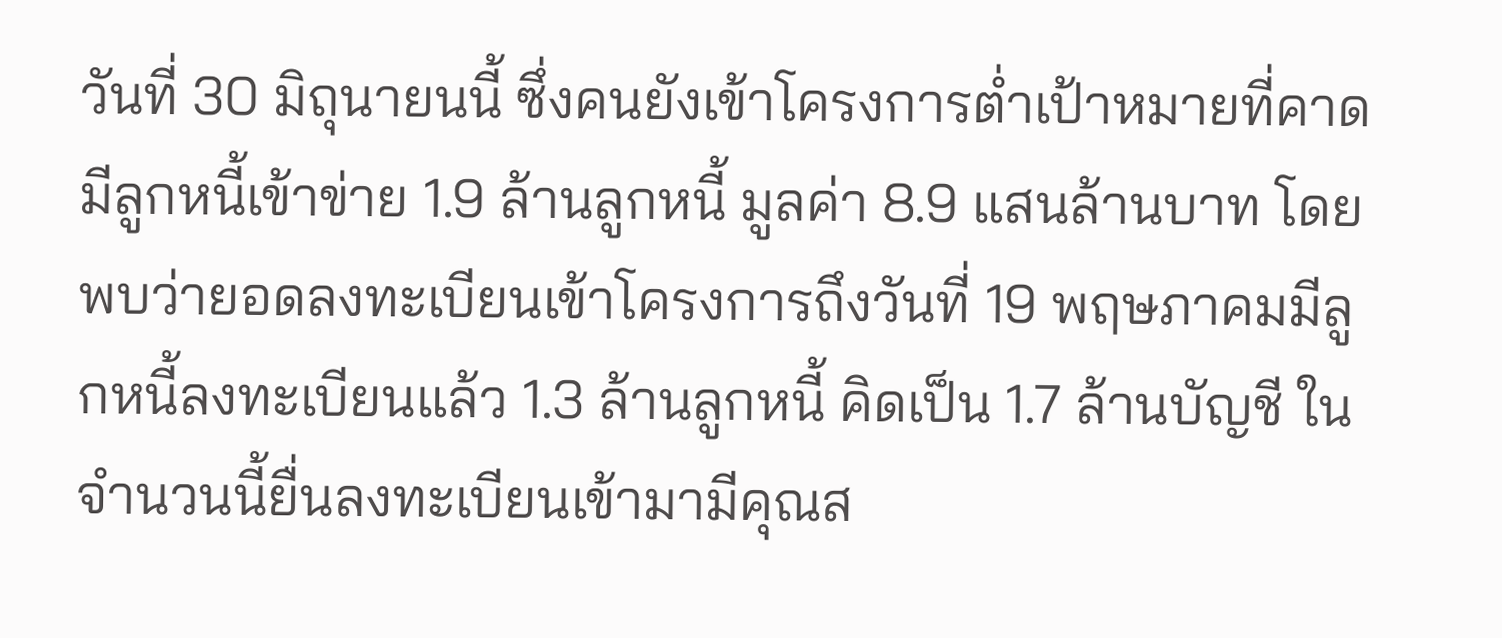วันที่ 30 มิถุนายนนี้ ซึ่งคนยังเข้าโครงการต่ำเป้าหมายที่คาดมีลูกหนี้เข้าข่าย 1.9 ล้านลูกหนี้ มูลค่า 8.9 แสนล้านบาท โดยพบว่ายอดลงทะเบียนเข้าโครงการถึงวันที่ 19 พฤษภาคมมีลูกหนี้ลงทะเบียนแล้ว 1.3 ล้านลูกหนี้ คิดเป็น 1.7 ล้านบัญชี ในจำนวนนี้ยื่นลงทะเบียนเข้ามามีคุณส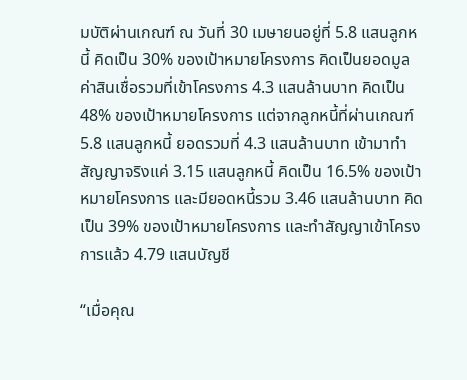มบัติผ่านเกณฑ์ ณ วันที่ 30 เมษายนอยู่ที่ 5.8 แสนลูกหนี้ คิดเป็น 30% ของเป้าหมายโครงการ คิดเป็นยอดมูลค่าสินเชื่อรวมที่เข้าโครงการ 4.3 แสนล้านบาท คิดเป็น 48% ของเป้าหมายโครงการ แต่จากลูกหนี้ที่ผ่านเกณฑ์ 5.8 แสนลูกหนี้ ยอดรวมที่ 4.3 แสนล้านบาท เข้ามาทำสัญญาจริงแค่ 3.15 แสนลูกหนี้ คิดเป็น 16.5% ของเป้าหมายโครงการ และมียอดหนี้รวม 3.46 แสนล้านบาท คิดเป็น 39% ของเป้าหมายโครงการ และทำสัญญาเข้าโครงการแล้ว 4.79 แสนบัญชี

“เมื่อคุณ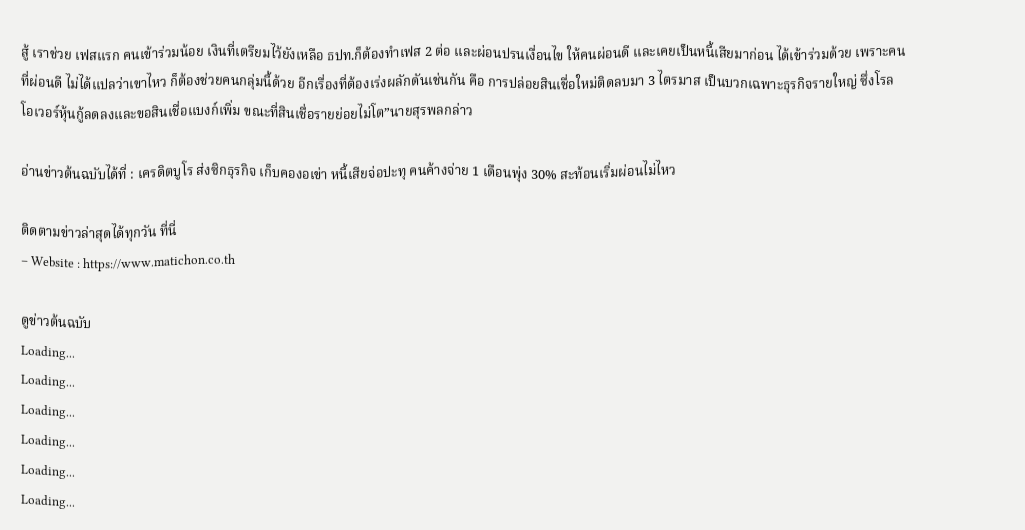สู้ เราช่วย เฟสแรก คนเข้าร่วมน้อย เงินที่เตรียมไว้ยังเหลือ ธปท.ก็ต้องทำเฟส 2 ต่อ และผ่อนปรนเงื่อนไข ให้คนผ่อนดี และเคยเป็นหนี้เสียมาก่อน ได้เข้าร่วมด้วย เพราะคนที่ผ่อนดี ไม่ได้แปลว่าเขาไหว ก็ต้องช่วยคนกลุ่มนี้ด้วย อีกเรื่องที่ต้องเร่งผลักดันเช่นกัน คือ การปล่อยสินเชื่อใหม่ติดลบมา 3 ไตรมาส เป็นบวกเฉพาะธุรกิจรายใหญ่ ซึ่งโรลโอเวอร์หุ้นกู้ลดลงและขอสินเชื่อแบงก์เพิ่ม ขณะที่สินเชื่อรายย่อยไม่โต”นายสุรพลกล่าว

อ่านข่าวต้นฉบับได้ที่ : เครดิตบูโร ส่งซิกธุรกิจ เก็บคองอเข่า หนี้เสียจ่อปะทุ คนค้างจ่าย 1 เดือนพุ่ง 30% สะท้อนเริ่มผ่อนไม่ไหว

ติดตามข่าวล่าสุดได้ทุกวัน ที่นี่
– Website : https://www.matichon.co.th

ดูข่าวต้นฉบับ
Loading...
Loading...
Loading...
Loading...
Loading...
Loading...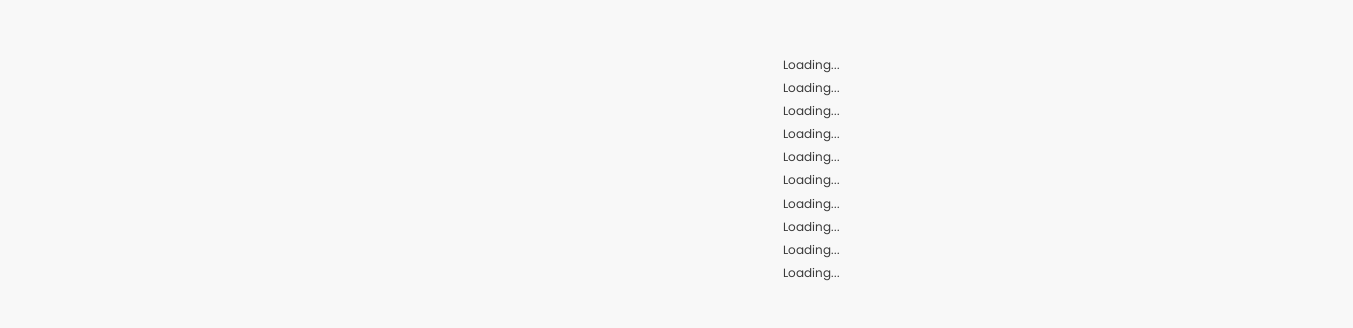Loading...
Loading...
Loading...
Loading...
Loading...
Loading...
Loading...
Loading...
Loading...
Loading...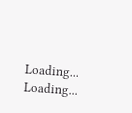Loading...
Loading...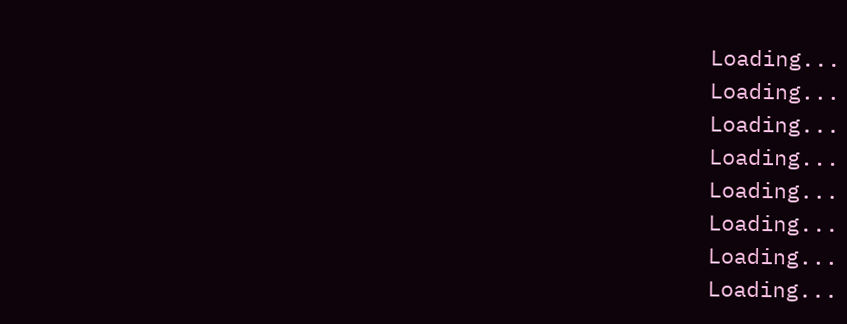Loading...
Loading...
Loading...
Loading...
Loading...
Loading...
Loading...
Loading...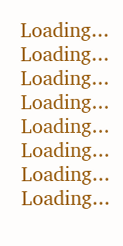Loading...
Loading...
Loading...
Loading...
Loading...
Loading...
Loading...
Loading...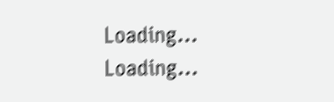Loading...
Loading...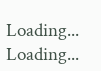Loading...
Loading...